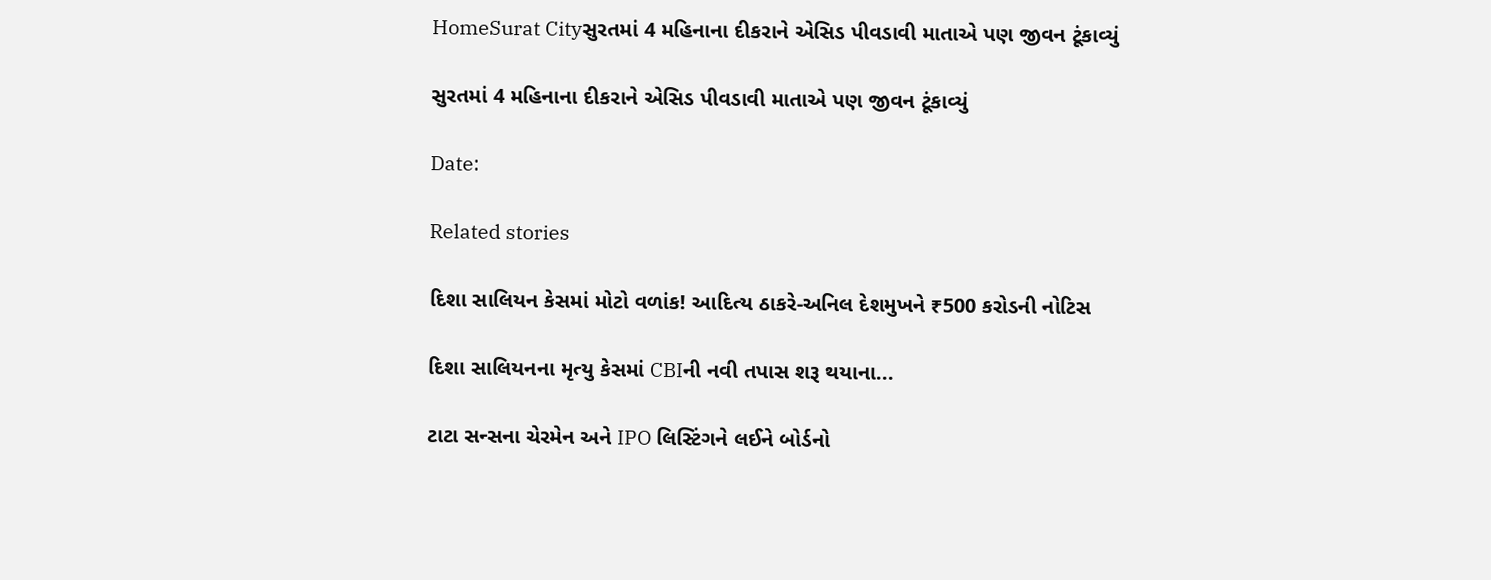HomeSurat Cityસુરતમાં 4 મહિનાના દીકરાને એસિડ પીવડાવી માતાએ પણ જીવન ટૂંકાવ્યું

સુરતમાં 4 મહિનાના દીકરાને એસિડ પીવડાવી માતાએ પણ જીવન ટૂંકાવ્યું

Date:

Related stories

દિશા સાલિયન કેસમાં મોટો વળાંક! આદિત્ય ઠાકરે-અનિલ દેશમુખને ₹500 કરોડની નોટિસ

દિશા સાલિયનના મૃત્યુ કેસમાં CBIની નવી તપાસ શરૂ થયાના...

ટાટા સન્સના ચેરમેન અને IPO લિસ્ટિંગને લઈને બોર્ડનો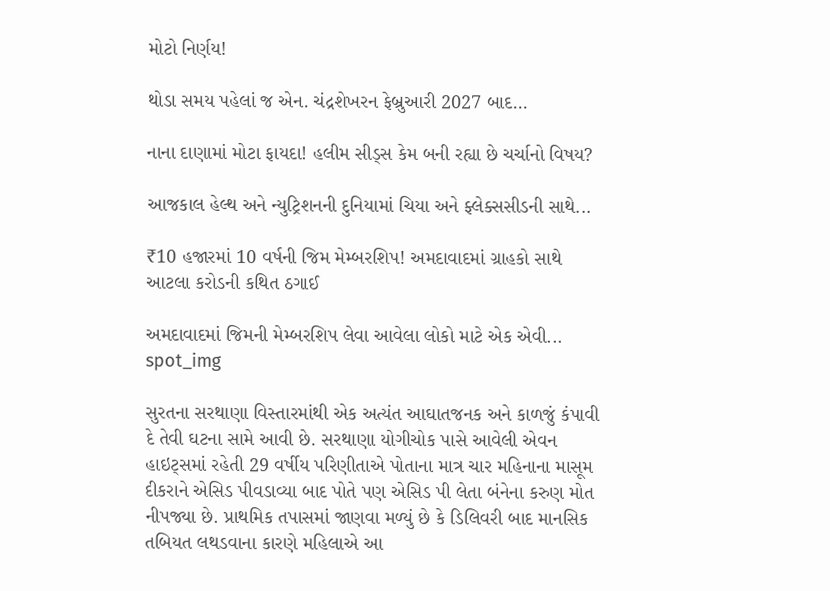મોટો નિર્ણય!

થોડા સમય પહેલાં જ એન. ચંદ્રશેખરન ફેબ્રુઆરી 2027 બાદ...

નાના દાણામાં મોટા ફાયદા! હલીમ સીડ્સ કેમ બની રહ્યા છે ચર્ચાનો વિષય?

આજકાલ હેલ્થ અને ન્યુટ્રિશનની દુનિયામાં ચિયા અને ફ્લેક્સસીડની સાથે...

₹10 હજારમાં 10 વર્ષની જિમ મેમ્બરશિપ! અમદાવાદમાં ગ્રાહકો સાથે આટલા કરોડની કથિત ઠગાઈ

અમદાવાદમાં જિમની મેમ્બરશિપ લેવા આવેલા લોકો માટે એક એવી...
spot_img

સુરતના સરથાણા વિસ્તારમાંથી એક અત્યંત આઘાતજનક અને કાળજું કંપાવી દે તેવી ઘટના સામે આવી છે. સરથાણા યોગીચોક પાસે આવેલી એવન હાઇટ્સમાં રહેતી 29 વર્ષીય પરિણીતાએ પોતાના માત્ર ચાર મહિનાના માસૂમ દીકરાને એસિડ પીવડાવ્યા બાદ પોતે પણ એસિડ પી લેતા બંનેના કરુણ મોત નીપજ્યા છે. પ્રાથમિક તપાસમાં જાણવા મળ્યું છે કે ડિલિવરી બાદ માનસિક તબિયત લથડવાના કારણે મહિલાએ આ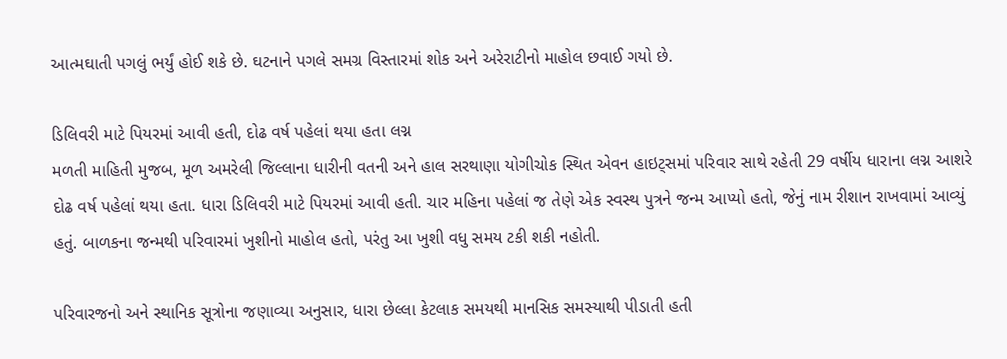આત્મઘાતી પગલું ભર્યું હોઈ શકે છે. ઘટનાને પગલે સમગ્ર વિસ્તારમાં શોક અને અરેરાટીનો માહોલ છવાઈ ગયો છે.

ડિલિવરી માટે પિયરમાં આવી હતી, દોઢ વર્ષ પહેલાં થયા હતા લગ્ન
મળતી માહિતી મુજબ, મૂળ અમરેલી જિલ્લાના ધારીની વતની અને હાલ સરથાણા યોગીચોક સ્થિત એવન હાઇટ્સમાં પરિવાર સાથે રહેતી 29 વર્ષીય ધારાના લગ્ન આશરે દોઢ વર્ષ પહેલાં થયા હતા. ધારા ડિલિવરી માટે પિયરમાં આવી હતી. ચાર મહિના પહેલાં જ તેણે એક સ્વસ્થ પુત્રને જન્મ આપ્યો હતો, જેનું નામ રીશાન રાખવામાં આવ્યું હતું. બાળકના જન્મથી પરિવારમાં ખુશીનો માહોલ હતો, પરંતુ આ ખુશી વધુ સમય ટકી શકી નહોતી.

પરિવારજનો અને સ્થાનિક સૂત્રોના જણાવ્યા અનુસાર, ધારા છેલ્લા કેટલાક સમયથી માનસિક સમસ્યાથી પીડાતી હતી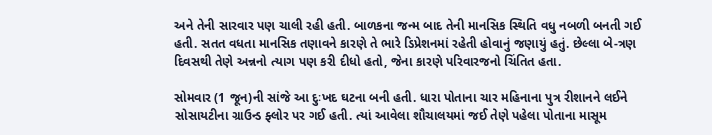અને તેની સારવાર પણ ચાલી રહી હતી. બાળકના જન્મ બાદ તેની માનસિક સ્થિતિ વધુ નબળી બનતી ગઈ હતી. સતત વધતા માનસિક તણાવને કારણે તે ભારે ડિપ્રેશનમાં રહેતી હોવાનું જણાયું હતું. છેલ્લા બે-ત્રણ દિવસથી તેણે અન્નનો ત્યાગ પણ કરી દીધો હતો, જેના કારણે પરિવારજનો ચિંતિત હતા.

સોમવાર (1 જૂન)ની સાંજે આ દુઃખદ ઘટના બની હતી. ધારા પોતાના ચાર મહિનાના પુત્ર રીશાનને લઈને સોસાયટીના ગ્રાઉન્ડ ફ્લોર પર ગઈ હતી. ત્યાં આવેલા શૌચાલયમાં જઈ તેણે પહેલા પોતાના માસૂમ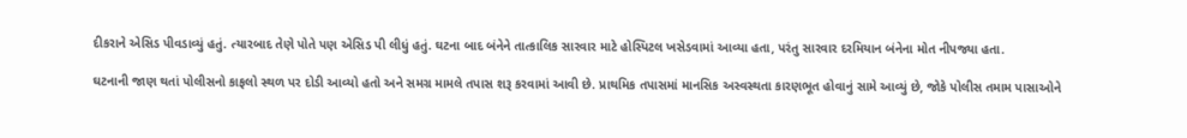દીકરાને એસિડ પીવડાવ્યું હતું. ત્યારબાદ તેણે પોતે પણ એસિડ પી લીધું હતું. ઘટના બાદ બંનેને તાત્કાલિક સારવાર માટે હોસ્પિટલ ખસેડવામાં આવ્યા હતા, પરંતુ સારવાર દરમિયાન બંનેના મોત નીપજ્યા હતા.

ઘટનાની જાણ થતાં પોલીસનો કાફલો સ્થળ પર દોડી આવ્યો હતો અને સમગ્ર મામલે તપાસ શરૂ કરવામાં આવી છે. પ્રાથમિક તપાસમાં માનસિક અસ્વસ્થતા કારણભૂત હોવાનું સામે આવ્યું છે, જોકે પોલીસ તમામ પાસાઓને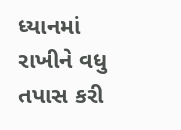ધ્યાનમાં રાખીને વધુ તપાસ કરી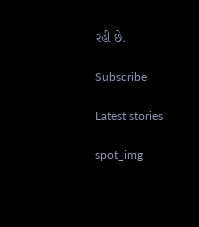રહી છે.

Subscribe

Latest stories

spot_img